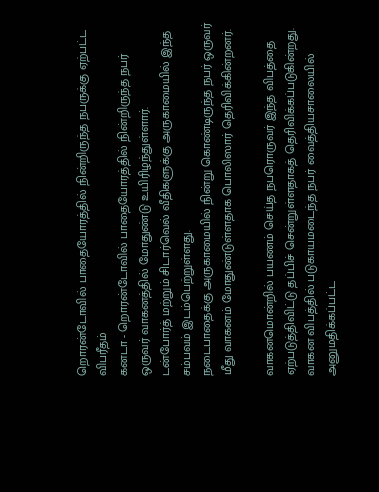றொரன்டோவில் பாதையோரத்தில் நின்றிருந்த நபருக்கு ஏற்பட்ட விபரீதம்
கனடா - றொரன்டோவில் பாதையோரத்தில் நின்றிருந்த நபர் ஒருவர் வாகனத்தில் மோதுண்டு உயிரிழந்துள்ளார்.
டன்போர்த் மற்றும் சிடார்வெல் வீதிகளுக்கு அருகாமையில் இந்த சம்பவம் இடம்பெற்றுள்ளது.
நடைபாதைக்கு அருகாமையில் நின்று கொண்டிருந்த நபர் ஒருவர் மீது வாகனம் மோதுண்டுள்ளதாக பொலிஸார் தெரிவிக்கின்றனர்.

வாகனமொன்றில் பயணம் செய்த நபரொருவர் இந்த விபத்தை ஏற்படுத்திவிட்டு தப்பிச் சென்றுள்ளதாகத் தெரிவிக்கப்படுகின்றது.
வாகன விபத்தில் படுகாயமடைந்த நபர் வைத்தியசாலையில் அனுமதிக்கப்பட்ட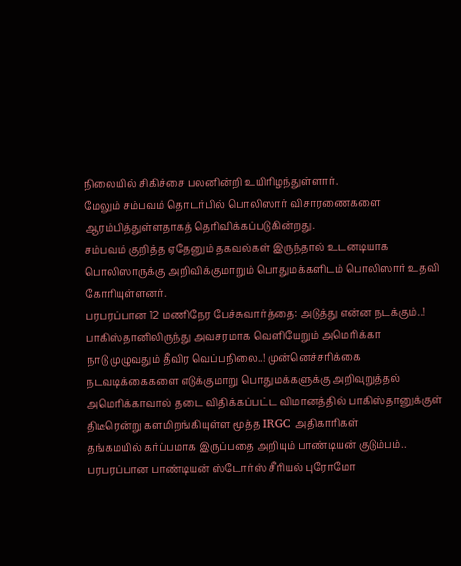நிலையில் சிகிச்சை பலனின்றி உயிரிழந்துள்ளார்.
மேலும் சம்பவம் தொடர்பில் பொலிஸார் விசாரணைகளை ஆரம்பித்துள்ளதாகத் தெரிவிக்கப்படுகின்றது.
சம்பவம் குறித்த ஏதேனும் தகவல்கள் இருந்தால் உடனடியாக பொலிஸாருக்கு அறிவிக்குமாறும் பொதுமக்களிடம் பொலிஸார் உதவி கோரியுள்ளனர்.
பரபரப்பான 12 மணிநேர பேச்சுவார்த்தை: அடுத்து என்ன நடக்கும்..! பாகிஸ்தானிலிருந்து அவசரமாக வெளியேறும் அமெரிக்கா
நாடு முழுவதும் தீவிர வெப்பநிலை..! முன்னெச்சரிக்கை நடவடிக்கைகளை எடுக்குமாறு பொதுமக்களுக்கு அறிவுறுத்தல்
அமெரிக்காவால் தடை விதிக்கப்பட்ட விமானத்தில் பாகிஸ்தானுக்குள் திடீரென்று களமிறங்கியுள்ள மூத்த IRGC அதிகாரிகள்
தங்கமயில் கர்ப்பமாக இருப்பதை அறியும் பாண்டியன் குடும்பம்.. பரபரப்பான பாண்டியன் ஸ்டோர்ஸ் சீரியல் புரோமோ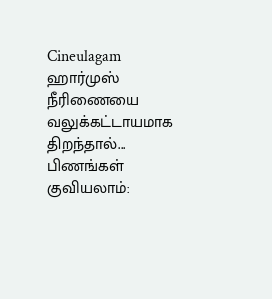Cineulagam
ஹார்முஸ் நீரிணையை வலுக்கட்டாயமாக திறந்தால்... பிணங்கள் குவியலாம்: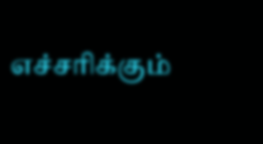எச்சரிக்கும்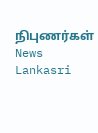நிபுணர்கள் News Lankasri